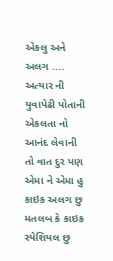એકલુ અને અલગ ....
અત્યાર ની યુવાપેઢી પોતાની એકલતા નો આનંદ લેવાની તો વાત દુર પણ એમા ને એમા હુ કાઇક અલગ છુ મતલબ કે કાઇક સ્પેશિયલ છુ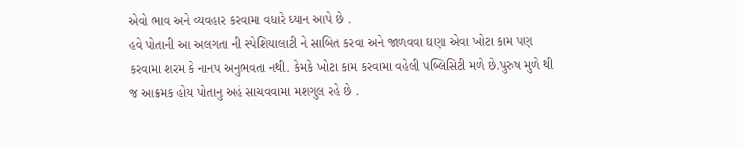એવો ભાવ અને વ્યવહાર કરવામા વધારે ધ્યાન આપે છે .
હવે પોતાની આ અલગતા ની સ્પેશિયાલાટી ને સાબિત કરવા અને જાળવવા ઘણા એવા ખોટા કામ પણ કરવામા શરમ કે નાનપ અનુભવતા નથી. કેમકે ખોટા કામ કરવામા વહેલી પબ્લિસિટી મળે છે.પુરુષ મુળે થી જ આક્રમક હોય પોતાનુ અહં સાચવવામા મશગુલ રહે છે .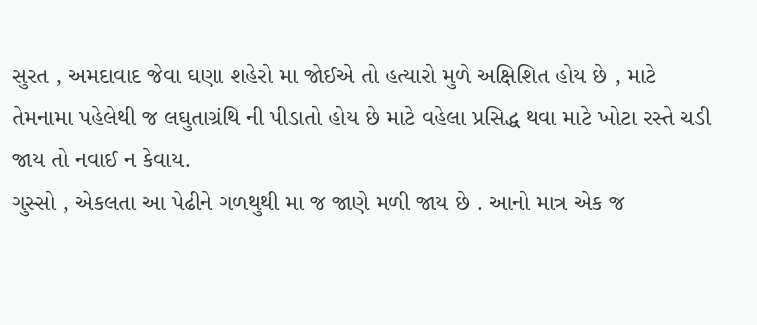સુરત , અમદાવાદ જેવા ઘણા શહેરો મા જોઈએ તો હત્યારો મુળે અક્ષિશિત હોય છે , માટે તેમનામા પહેલેથી જ લઘુતાગ્રંથિ ની પીડાતો હોય છે માટે વહેલા પ્રસિદ્ધ થવા માટે ખોટા રસ્તે ચડી જાય તો નવાઈ ન કેવાય.
ગુસ્સો , એકલતા આ પેઢીને ગળથુથી મા જ જાણે મળી જાય છે . આનો માત્ર એક જ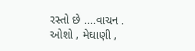રસ્તો છે ....વાચન .
ઓશો , મેઘાણી ,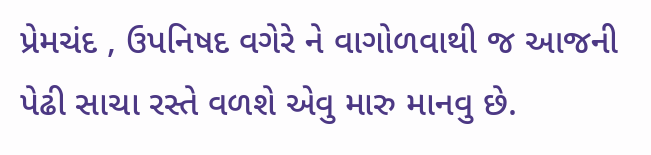પ્રેમચંદ , ઉપનિષદ વગેરે ને વાગોળવાથી જ આજની પેઢી સાચા રસ્તે વળશે એવુ મારુ માનવુ છે.